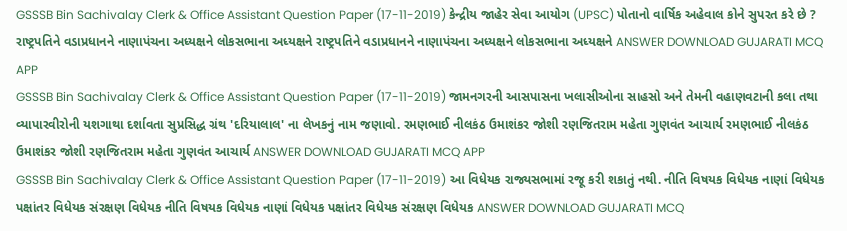GSSSB Bin Sachivalay Clerk & Office Assistant Question Paper (17-11-2019) કેન્દ્રીય જાહેર સેવા આયોગ (UPSC) પોતાનો વાર્ષિક અહેવાલ કોને સુપરત કરે છે ? રાષ્ટ્રપતિને વડાપ્રધાનને નાણાપંચના અધ્યક્ષને લોકસભાના અધ્યક્ષને રાષ્ટ્રપતિને વડાપ્રધાનને નાણાપંચના અધ્યક્ષને લોકસભાના અધ્યક્ષને ANSWER DOWNLOAD GUJARATI MCQ APP
GSSSB Bin Sachivalay Clerk & Office Assistant Question Paper (17-11-2019) જામનગરની આસપાસના ખલાસીઓના સાહસો અને તેમની વહાણવટાની કલા તથા વ્યાપારવીરોની યશગાથા દર્શાવતા સુપ્રસિદ્ધ ગ્રંથ 'દરિયાલાલ' ના લેખકનું નામ જણાવો. રમણભાઈ નીલકંઠ ઉમાશંકર જોશી રણજિતરામ મહેતા ગુણવંત આચાર્ય રમણભાઈ નીલકંઠ ઉમાશંકર જોશી રણજિતરામ મહેતા ગુણવંત આચાર્ય ANSWER DOWNLOAD GUJARATI MCQ APP
GSSSB Bin Sachivalay Clerk & Office Assistant Question Paper (17-11-2019) આ વિધેયક રાજ્યસભામાં રજૂ કરી શકાતું નથી. નીતિ વિષયક વિધેયક નાણાં વિધેયક પક્ષાંતર વિધેયક સંરક્ષણ વિધેયક નીતિ વિષયક વિધેયક નાણાં વિધેયક પક્ષાંતર વિધેયક સંરક્ષણ વિધેયક ANSWER DOWNLOAD GUJARATI MCQ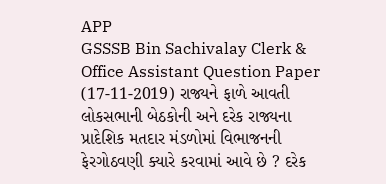APP
GSSSB Bin Sachivalay Clerk & Office Assistant Question Paper (17-11-2019) રાજ્યને ફાળે આવતી લોકસભાની બેઠકોની અને દરેક રાજ્યના પ્રાદેશિક મતદાર મંડળોમાં વિભાજનની ફેરગોઠવણી ક્યારે કરવામાં આવે છે ? દરેક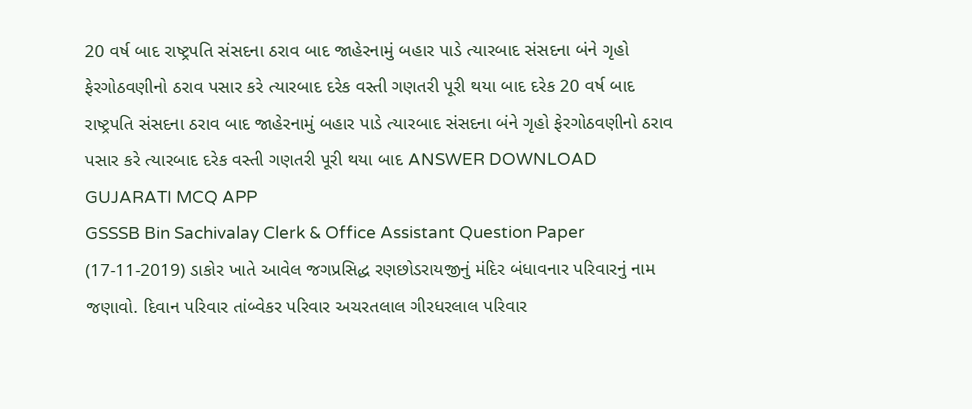20 વર્ષ બાદ રાષ્ટ્રપતિ સંસદના ઠરાવ બાદ જાહેરનામું બહાર પાડે ત્યારબાદ સંસદના બંને ગૃહો ફેરગોઠવણીનો ઠરાવ પસાર કરે ત્યારબાદ દરેક વસ્તી ગણતરી પૂરી થયા બાદ દરેક 20 વર્ષ બાદ રાષ્ટ્રપતિ સંસદના ઠરાવ બાદ જાહેરનામું બહાર પાડે ત્યારબાદ સંસદના બંને ગૃહો ફેરગોઠવણીનો ઠરાવ પસાર કરે ત્યારબાદ દરેક વસ્તી ગણતરી પૂરી થયા બાદ ANSWER DOWNLOAD GUJARATI MCQ APP
GSSSB Bin Sachivalay Clerk & Office Assistant Question Paper (17-11-2019) ડાકોર ખાતે આવેલ જગપ્રસિદ્ધ રણછોડરાયજીનું મંદિર બંધાવનાર પરિવારનું નામ જણાવો. દિવાન પરિવાર તાંબ્વેકર પરિવાર અચરતલાલ ગીરધરલાલ પરિવાર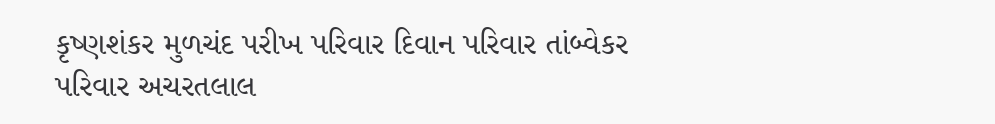કૃષ્ણશંકર મુળચંદ પરીખ પરિવાર દિવાન પરિવાર તાંબ્વેકર પરિવાર અચરતલાલ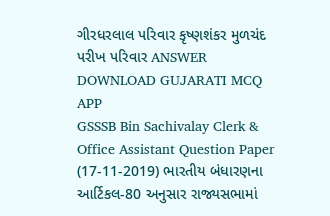ગીરધરલાલ પરિવાર કૃષ્ણશંકર મુળચંદ પરીખ પરિવાર ANSWER DOWNLOAD GUJARATI MCQ APP
GSSSB Bin Sachivalay Clerk & Office Assistant Question Paper (17-11-2019) ભારતીય બંધારણના આર્ટિકલ-80 અનુસાર રાજ્યસભામાં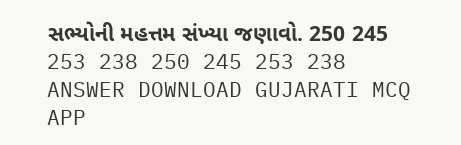સભ્યોની મહત્તમ સંખ્યા જણાવો. 250 245 253 238 250 245 253 238 ANSWER DOWNLOAD GUJARATI MCQ APP